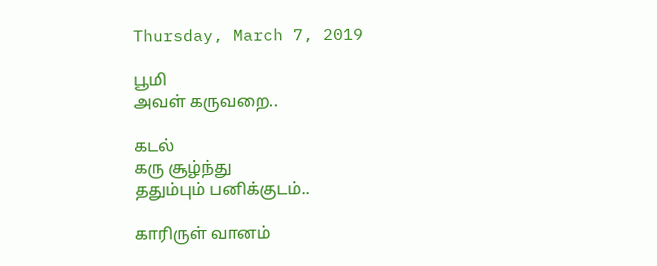Thursday, March 7, 2019

பூமி
அவள் கருவறை..

கடல்
கரு சூழ்ந்து
ததும்பும் பனிக்குடம்..

காரிருள் வானம்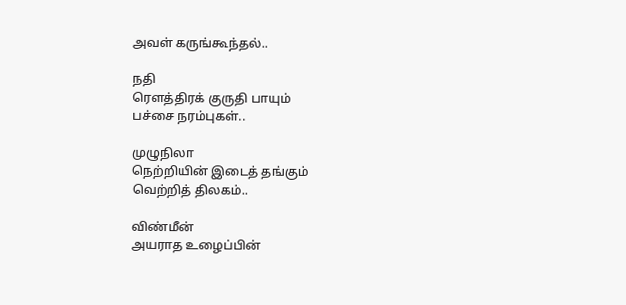அவள் கருங்கூந்தல்..

நதி
ரௌத்திரக் குருதி பாயும்
பச்சை நரம்புகள்..

முழுநிலா
நெற்றியின் இடைத் தங்கும்
வெற்றித் திலகம்..

விண்மீன்
அயராத உழைப்பின்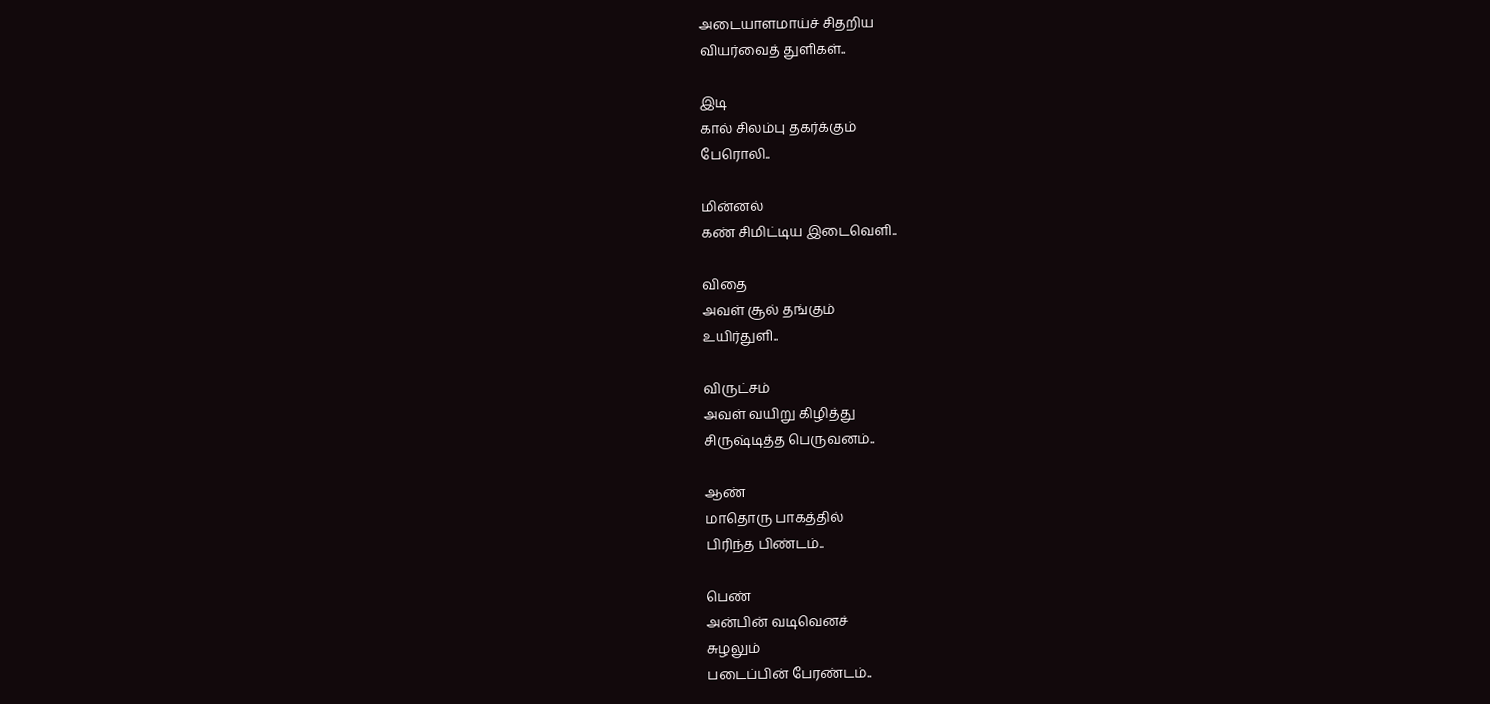அடையாளமாய்ச் சிதறிய
வியர்வைத் துளிகள்..

இடி
கால் சிலம்பு தகர்க்கும்
பேரொலி..

மின்னல்
கண் சிமிட்டிய இடைவெளி..

விதை
அவள் சூல் தங்கும்
உயிர்துளி..

விருட்சம்
அவள் வயிறு கிழித்து
சிருஷ்டித்த பெருவனம்..

ஆண்
மாதொரு பாகத்தில்
பிரிந்த பிண்டம்..

பெண்
அன்பின் வடிவெனச்
சுழலும்
படைப்பின் பேரண்டம்..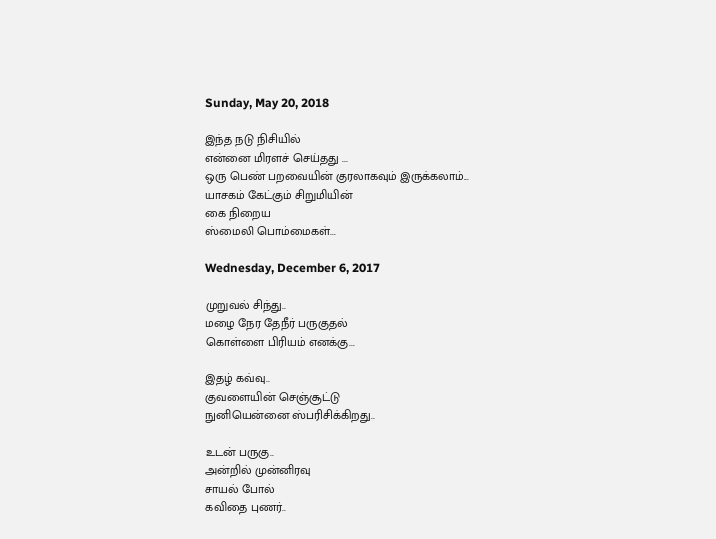Sunday, May 20, 2018

இந்த நடு நிசியில்
என்னை மிரளச் செய்தது ...
ஒரு பெண் பறவையின் குரலாகவும் இருக்கலாம்...
யாசகம் கேட்கும் சிறுமியின்
கை நிறைய
ஸ்மைலி பொம்மைகள்...

Wednesday, December 6, 2017

முறுவல் சிந்து..
மழை நேர தேநீர் பருகுதல்
கொள்ளை பிரியம் எனக்கு...

இதழ் கவ்வு..
குவளையின் செஞ்சூட்டு
நுனியென்னை ஸ்பரிசிக்கிறது..

உடன் பருகு..
அன்றில் முன்னிரவு
சாயல் போல்
கவிதை புணர்..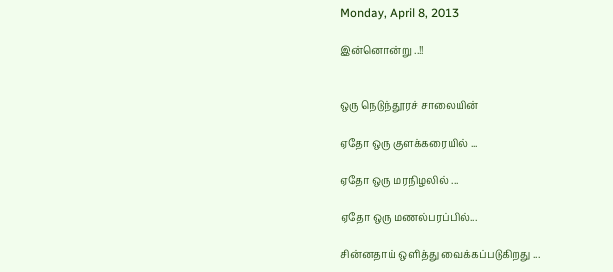Monday, April 8, 2013

இன்னொன்று ..!!


ஒரு நெடுந்தூரச் சாலையின்

ஏதோ ஒரு குளக்கரையில் ...

ஏதோ ஒரு மரநிழலில் ...

ஏதோ ஒரு மணல்பரப்பில்...

சின்னதாய் ஒளித்து வைக்கப்படுகிறது ...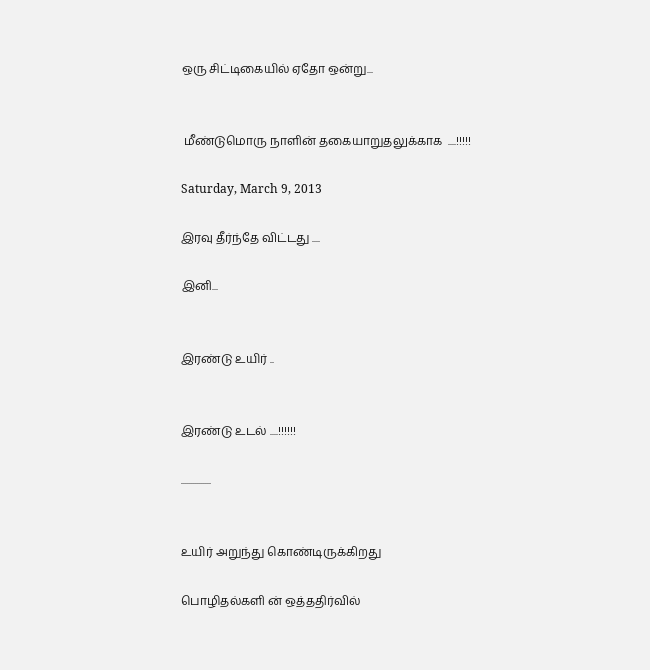ஒரு சிட்டிகையில் ஏதோ ஒன்று...


 மீண்டுமொரு நாளின் தகையாறுதலுக்காக  ....!!!!!

Saturday, March 9, 2013

இரவு தீர்ந்தே விட்டது ....

இனி...


இரண்டு உயிர் ..


இரண்டு உடல் ....!!!!!!

...............


உயிர் அறுந்து கொண்டிருக்கிறது

பொழிதல்களி ன் ஒத்ததிர்வில்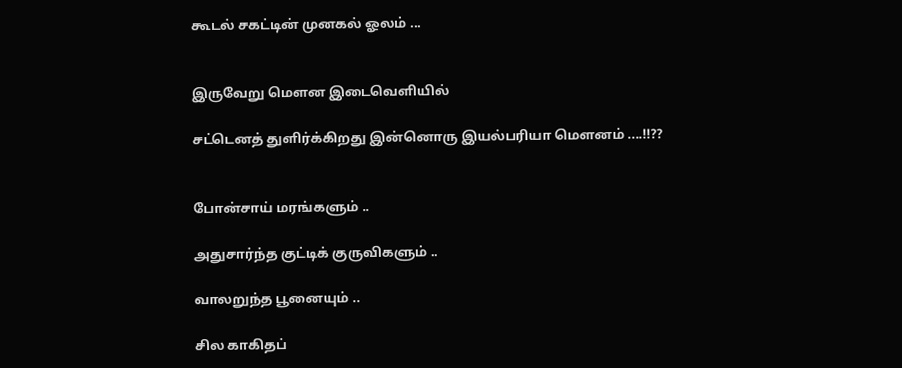கூடல் சகட்டின் முனகல் ஓலம் ...


இருவேறு மௌன இடைவெளியில்

சட்டெனத் துளிர்க்கிறது இன்னொரு இயல்பரியா மௌனம் ....!!??


போன்சாய் மரங்களும் ..

அதுசார்ந்த குட்டிக் குருவிகளும் ..

வாலறுந்த பூனையும் ..

சில காகிதப்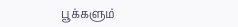பூக்களும்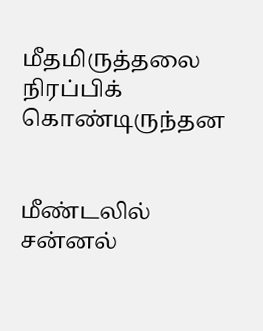மீதமிருத்தலை நிரப்பிக் கொண்டிருந்தன


மீண்டலில்  சன்னல்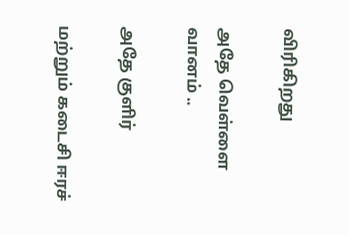விரிகிறது

அதே வெள்ளை வானம் ..

அதே குளிர்

மற்றும் கடைசி ஈரச்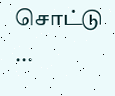சொட்டு ...